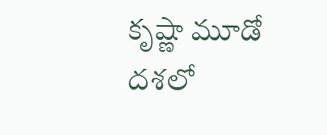కృష్ణా మూడో దశలో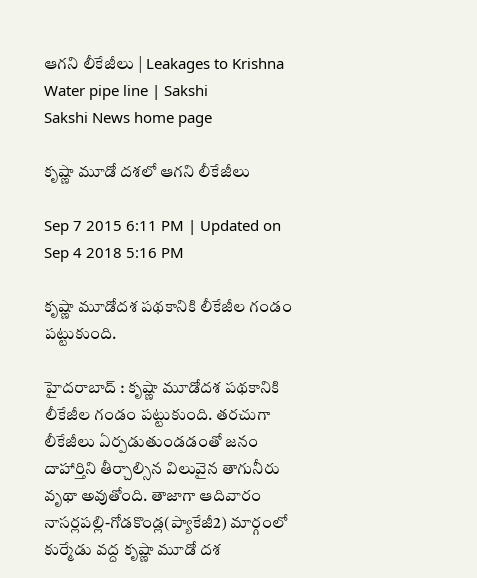ఆగని లీకేజీలు | Leakages to Krishna Water pipe line | Sakshi
Sakshi News home page

కృష్ణా మూడో దశలో ఆగని లీకేజీలు

Sep 7 2015 6:11 PM | Updated on Sep 4 2018 5:16 PM

కృష్ణా మూడోదశ పథకానికి లీకేజీల గండం పట్టుకుంది.

హైదరాబాద్ : కృష్ణా మూడోదశ పథకానికి లీకేజీల గండం పట్టుకుంది. తరచుగా లీకేజీలు ఏర్పడుతుండడంతో జనం దాహార్తిని తీర్చాల్సిన విలువైన తాగునీరు వృథా అవుతోంది. తాజాగా ఆదివారం నాసర్లపల్లి-గోడకొండ్ల(ప్యాకేజీ2) మార్గంలో కుర్మేడు వద్ద కృష్ణా మూడో దశ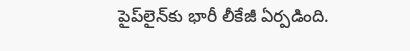పైప్‌లైన్‌కు భారీ లీకేజీ ఏర్పడింది.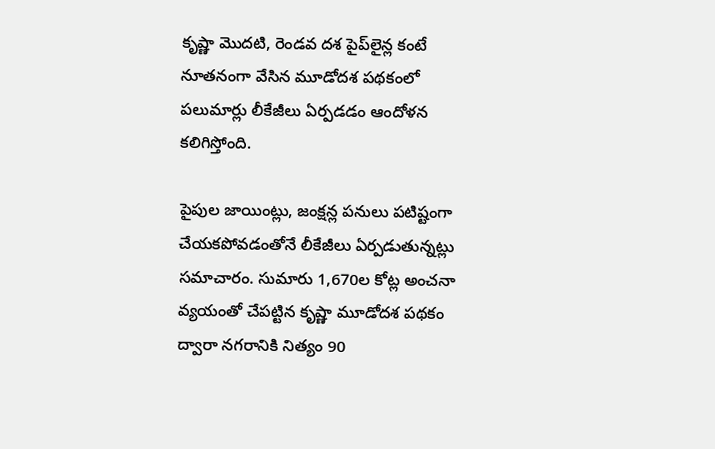కృష్ణా మొదటి, రెండవ దశ పైప్‌లైన్ల కంటే నూతనంగా వేసిన మూడోదశ పథకంలో పలుమార్లు లీకేజీలు ఏర్పడడం ఆందోళన కలిగిస్తోంది.

పైపుల జాయింట్లు, జంక్షన్ల పనులు పటిష్టంగా చేయకపోవడంతోనే లీకేజీలు ఏర్పడుతున్నట్లు సమాచారం. సుమారు 1,670ల కోట్ల అంచనా వ్యయంతో చేపట్టిన కృష్ణా మూడోదశ పథకం ద్వారా నగరానికి నిత్యం 90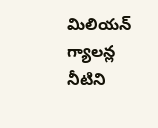మిలియన్ గ్యాలన్ల నీటిని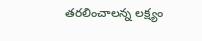తరలించాలన్న లక్ష్యం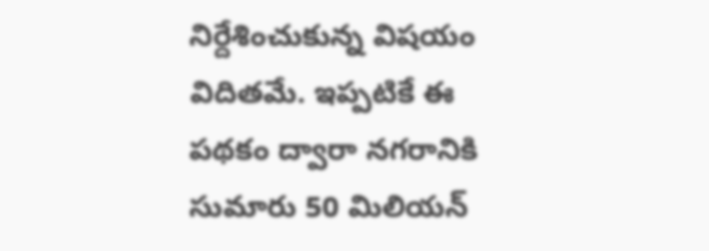నిర్దేశించుకున్న విషయం విదితమే. ఇప్పటికే ఈ పథకం ద్వారా నగరానికి సుమారు 50 మిలియన్‌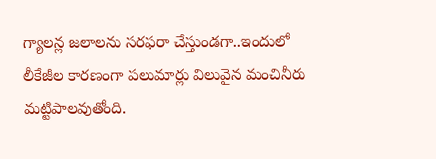గ్యాలన్ల జలాలను సరఫరా చేస్తుండగా..ఇందులో లీకేజీల కారణంగా పలుమార్లు విలువైన మంచినీరు మట్టిపాలవుతోంది.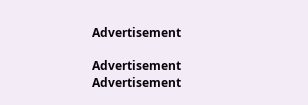Advertisement

Advertisement
Advertisement